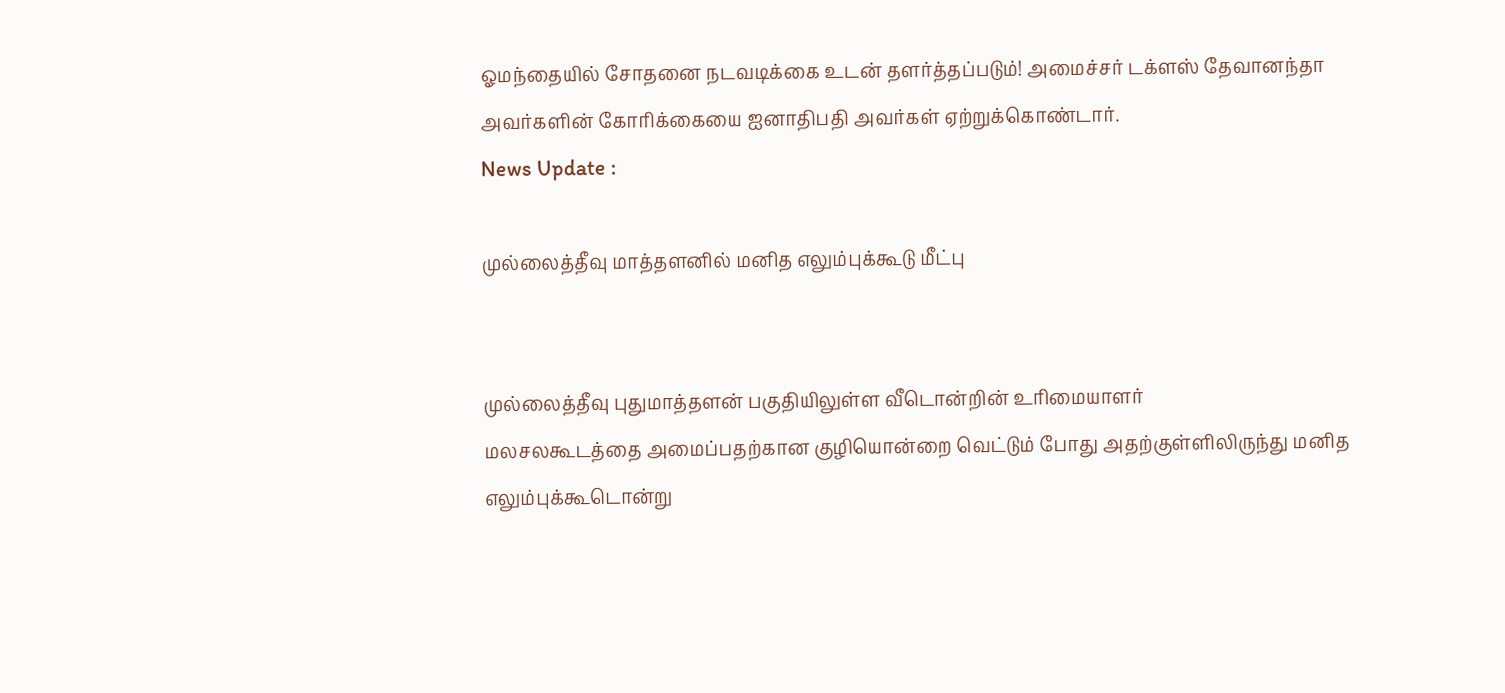ஓமந்தையில் சோதனை நடவடிக்கை உடன் தளர்த்தப்படும்! அமைச்சர் டக்ளஸ் தேவானந்தா அவர்களின் கோரிக்கையை ஐனாதிபதி அவர்கள் ஏற்றுக்கொண்டார்.
News Update :

முல்லைத்தீவு மாத்தளனில் மனித எலும்புக்கூடு மீட்பு


முல்லைத்தீவு புதுமாத்தளன் பகுதியிலுள்ள வீடொன்றின் உரிமையாளர்
மலசலகூடத்தை அமைப்பதற்கான குழியொன்றை வெட்டும் போது அதற்குள்ளிலிருந்து மனித எலும்புக்கூடொன்று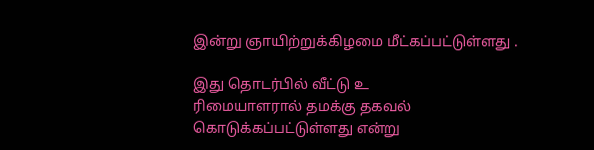இன்று ஞாயிற்றுக்கிழமை மீட்கப்பட்டுள்ளது .

இது தொடர்பில் வீட்டு உ
ரிமையாளரால் தமக்கு தகவல் கொடுக்கப்பட்டுள்ளது என்று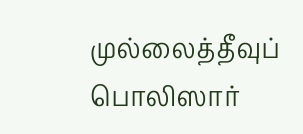முல்லைத்தீவுப் பொலிஸார்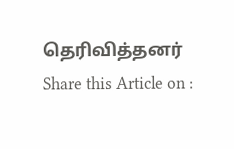தெரிவித்தனர்
Share this Article on :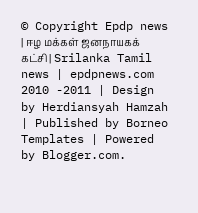© Copyright Epdp news | ஈழ மக்கள் ஜனநாயகக் கட்சி | Srilanka Tamil news | epdpnews.com 2010 -2011 | Design by Herdiansyah Hamzah | Published by Borneo Templates | Powered by Blogger.com.